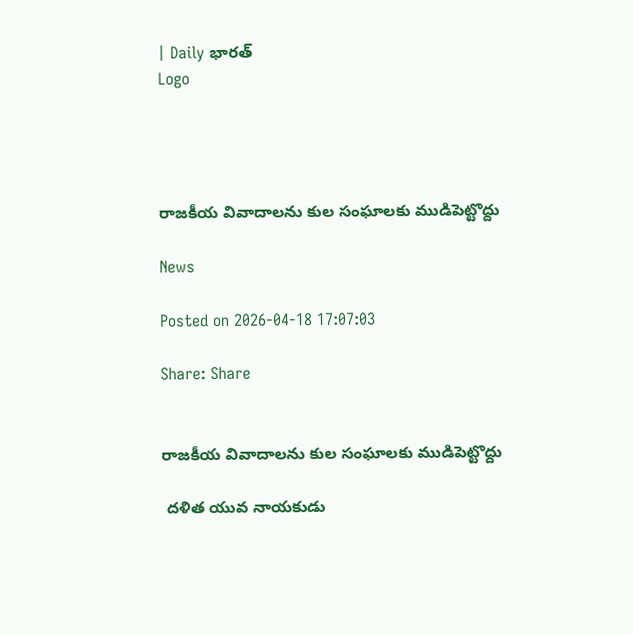| Daily భారత్
Logo




రాజకీయ వివాదాలను కుల సంఘాలకు ముడిపెట్టొద్దు

News

Posted on 2026-04-18 17:07:03

Share: Share


రాజకీయ వివాదాలను కుల సంఘాలకు ముడిపెట్టొద్దు

 దళిత యువ నాయకుడు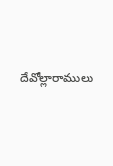దేవోల్లారాములు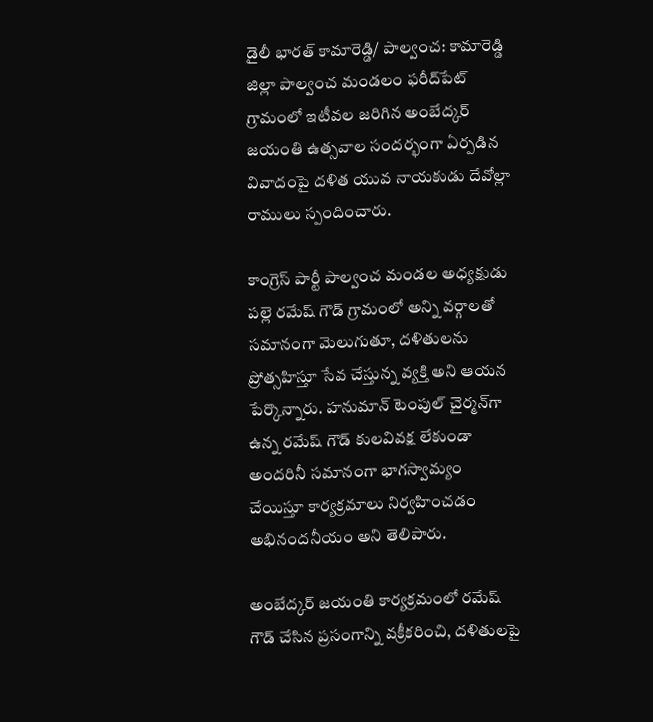డైలీ భారత్ కామారెడ్డి/ పాల్వంచ: కామారెడ్డి జిల్లా పాల్వంచ మండలం ఫరీద్‌పేట్ గ్రామంలో ఇటీవల జరిగిన అంబేద్కర్ జయంతి ఉత్సవాల సందర్భంగా ఏర్పడిన వివాదంపై దళిత యువ నాయకుడు దేవోల్లా రాములు స్పందించారు.

కాంగ్రెస్ పార్టీ పాల్వంచ మండల అధ్యక్షుడు పల్లె రమేష్ గౌడ్ గ్రామంలో అన్ని వర్గాలతో సమానంగా మెలుగుతూ, దళితులను ప్రోత్సహిస్తూ సేవ చేస్తున్న వ్యక్తి అని ఆయన పేర్కొన్నారు. హనుమాన్ టెంపుల్ చైర్మన్‌గా ఉన్న రమేష్ గౌడ్ కులవివక్ష లేకుండా అందరినీ సమానంగా భాగస్వామ్యం చేయిస్తూ కార్యక్రమాలు నిర్వహించడం అభినందనీయం అని తెలిపారు.

అంబేద్కర్ జయంతి కార్యక్రమంలో రమేష్ గౌడ్ చేసిన ప్రసంగాన్ని వక్రీకరించి, దళితులపై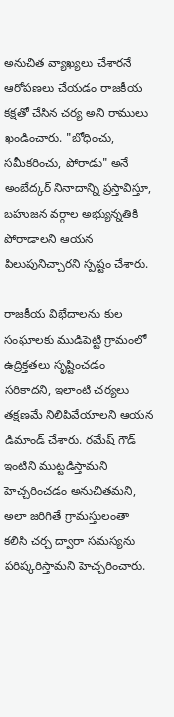అనుచిత వ్యాఖ్యలు చేశారనే ఆరోపణలు చేయడం రాజకీయ కక్షతో చేసిన చర్య అని రాములు ఖండించారు. "బోధించు, సమీకరించు, పోరాడు" అనే అంబేద్కర్ నినాదాన్ని ప్రస్తావిస్తూ, బహుజన వర్గాల అభ్యున్నతికి పోరాడాలని ఆయన పిలుపునిచ్చారని స్పష్టం చేశారు.

రాజకీయ విభేదాలను కుల సంఘాలకు ముడిపెట్టి గ్రామంలో ఉద్రిక్తతలు సృష్టించడం సరికాదని, ఇలాంటి చర్యలు తక్షణమే నిలిపివేయాలని ఆయన డిమాండ్ చేశారు. రమేష్ గౌడ్ ఇంటిని ముట్టడిస్తామని హెచ్చరించడం అనుచితమని, అలా జరిగితే గ్రామస్తులంతా కలిసి చర్చ ద్వారా సమస్యను పరిష్కరిస్తామని హెచ్చరించారు.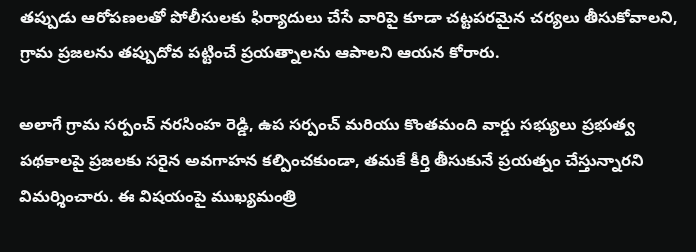తప్పుడు ఆరోపణలతో పోలీసులకు ఫిర్యాదులు చేసే వారిపై కూడా చట్టపరమైన చర్యలు తీసుకోవాలని, గ్రామ ప్రజలను తప్పుదోవ పట్టించే ప్రయత్నాలను ఆపాలని ఆయన కోరారు.

అలాగే గ్రామ సర్పంచ్ నరసింహ రెడ్డి, ఉప సర్పంచ్ మరియు కొంతమంది వార్డు సభ్యులు ప్రభుత్వ పథకాలపై ప్రజలకు సరైన అవగాహన కల్పించకుండా, తమకే కీర్తి తీసుకునే ప్రయత్నం చేస్తున్నారని విమర్శించారు. ఈ విషయంపై ముఖ్యమంత్రి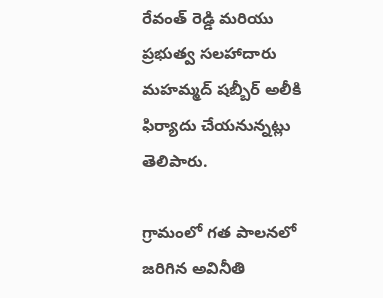రేవంత్ రెడ్డి మరియు ప్రభుత్వ సలహాదారు మహమ్మద్ షబ్బీర్ అలీకి ఫిర్యాదు చేయనున్నట్లు తెలిపారు.

గ్రామంలో గత పాలనలో జరిగిన అవినీతి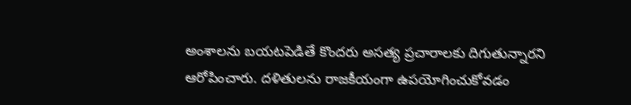అంశాలను బయటపెడితే కొందరు అసత్య ప్రచారాలకు దిగుతున్నారని ఆరోపించారు. దళితులను రాజకీయంగా ఉపయోగించుకోవడం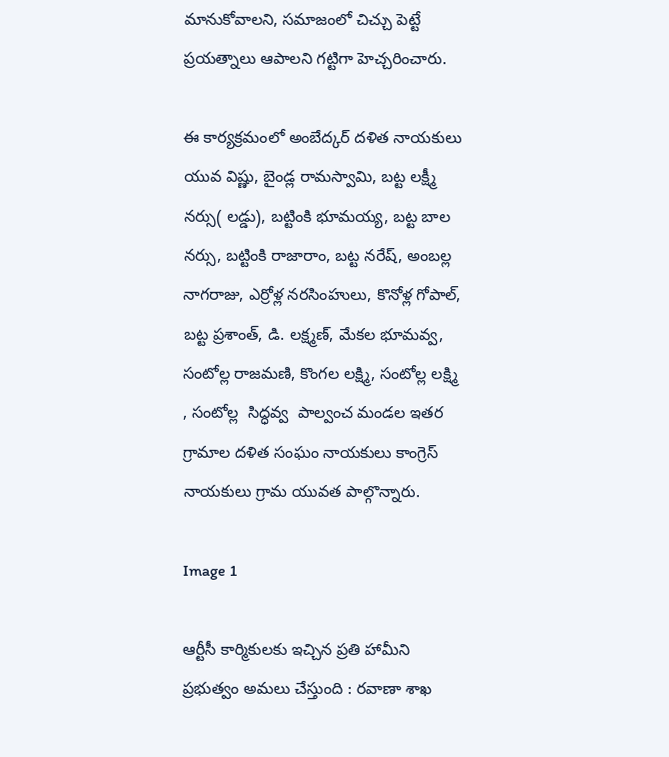మానుకోవాలని, సమాజంలో చిచ్చు పెట్టే ప్రయత్నాలు ఆపాలని గట్టిగా హెచ్చరించారు.

ఈ కార్యక్రమంలో అంబేద్కర్ దళిత నాయకులు యువ విష్ణు, బైండ్ల రామస్వామి, బట్ట లక్ష్మీ నర్సు( లడ్డు), బట్టింకి భూమయ్య, బట్ట బాల నర్సు, బట్టింకి రాజారాం, బట్ట నరేష్, అంబల్ల నాగరాజు, ఎర్రోళ్ల నరసింహులు, కొనోళ్ల గోపాల్, బట్ట ప్రశాంత్, డి. లక్ష్మణ్, మేకల భూమవ్వ, సంటోల్ల రాజమణి, కొంగల లక్ష్మి, సంటోల్ల లక్ష్మి , సంటోల్ల  సిద్ధవ్వ  పాల్వంచ మండల ఇతర గ్రామాల దళిత సంఘం నాయకులు కాంగ్రెస్ నాయకులు గ్రామ యువత పాల్గొన్నారు.

Image 1

ఆర్టీసీ కార్మికులకు ఇచ్చిన ప్రతి హామీని ప్రభుత్వం అమలు చేస్తుంది : రవాణా శాఖ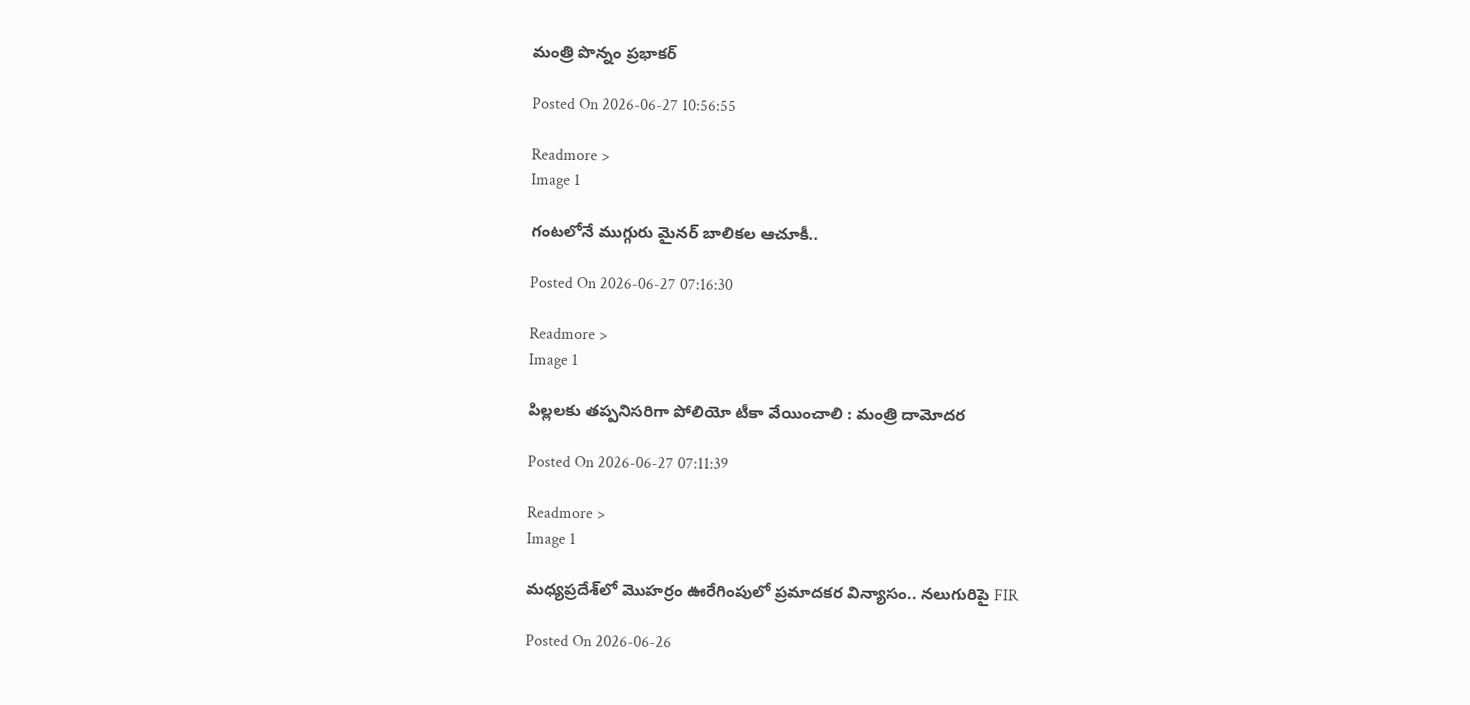మంత్రి పొన్నం ప్రభాకర్

Posted On 2026-06-27 10:56:55

Readmore >
Image 1

గంటలోనే ముగ్గురు మైనర్ బాలికల ఆచూకీ..

Posted On 2026-06-27 07:16:30

Readmore >
Image 1

పిల్లలకు తప్పనిసరిగా పోలియో టీకా వేయించాలి : మంత్రి దామోదర

Posted On 2026-06-27 07:11:39

Readmore >
Image 1

మధ్యప్రదేశ్‌లో మొహర్రం ఊరేగింపులో ప్రమాదకర విన్యాసం.. నలుగురిపై FIR

Posted On 2026-06-26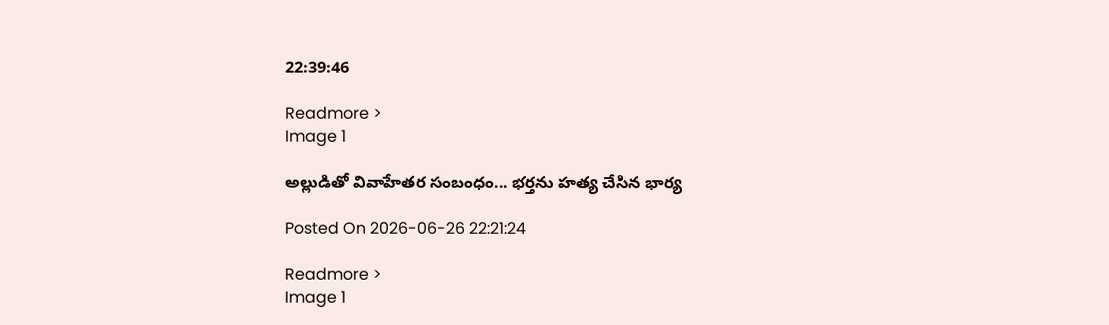22:39:46

Readmore >
Image 1

అల్లుడితో వివాహేతర సంబంధం... భర్తను హత్య చేసిన భార్య

Posted On 2026-06-26 22:21:24

Readmore >
Image 1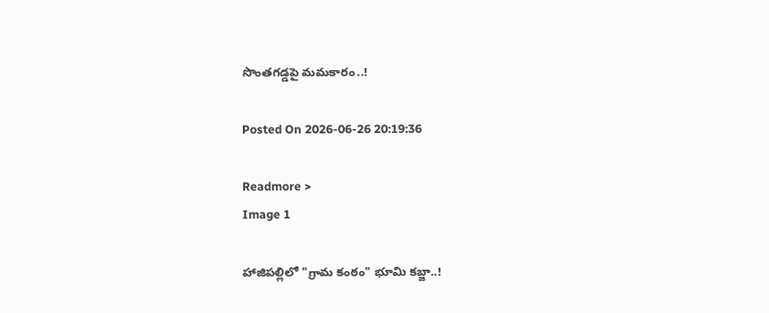సొంతగడ్డపై మమకారం..!

Posted On 2026-06-26 20:19:36

Readmore >
Image 1

హాజిపల్లిలో "గ్రామ కంఠం" భూమి కబ్జా..!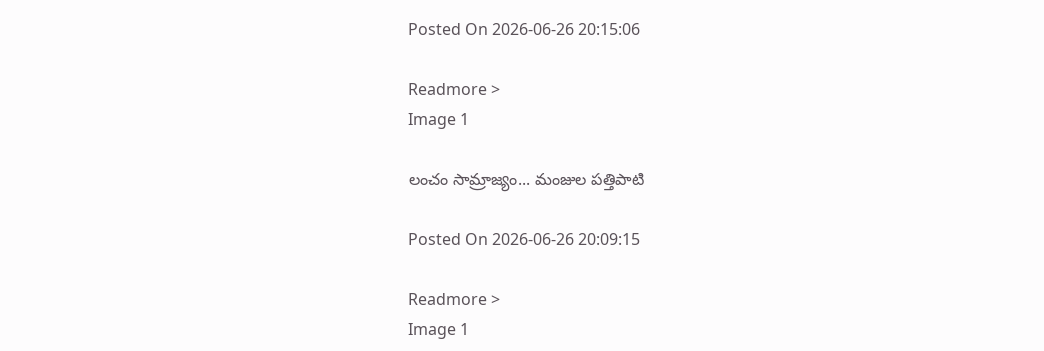Posted On 2026-06-26 20:15:06

Readmore >
Image 1

లంచం సామ్రాజ్యం... మంజుల పత్తిపాటి

Posted On 2026-06-26 20:09:15

Readmore >
Image 1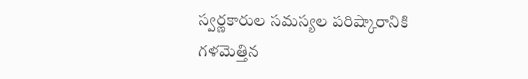స్వర్ణకారుల సమస్యల పరిష్కారానికి గళమెత్తిన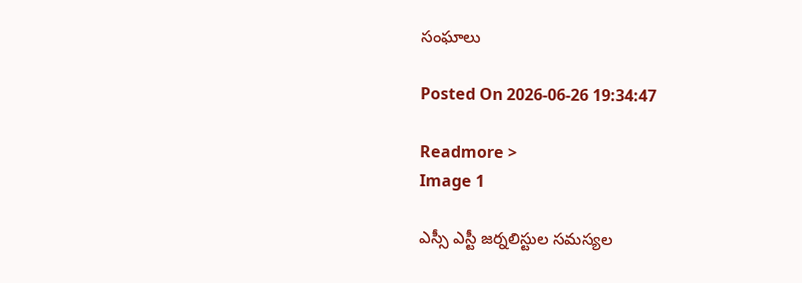సంఘాలు

Posted On 2026-06-26 19:34:47

Readmore >
Image 1

ఎస్సీ ఎస్టీ జర్నలిస్టుల సమస్యల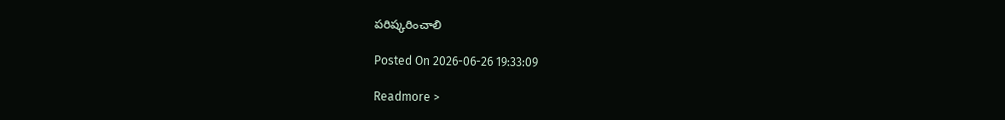పరిష్కరించాలి

Posted On 2026-06-26 19:33:09

Readmore >